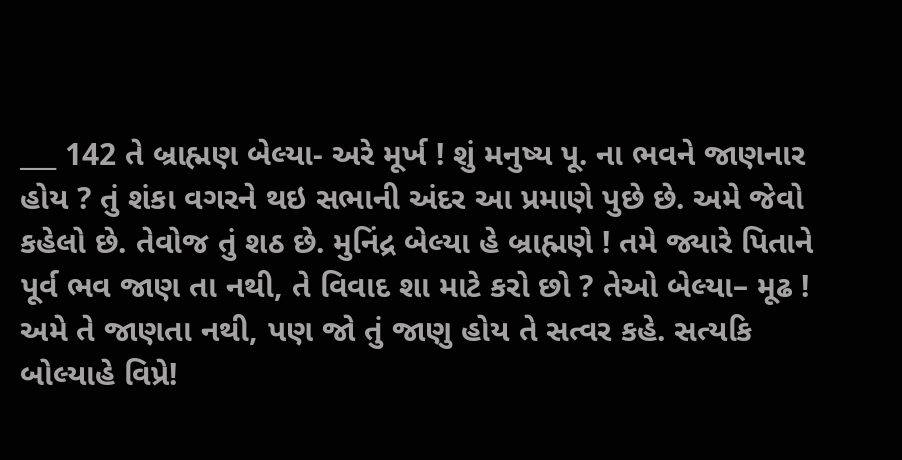___ 142 તે બ્રાહ્મણ બેલ્યા- અરે મૂર્ખ ! શું મનુષ્ય પૂ. ના ભવને જાણનાર હોય ? તું શંકા વગરને થઇ સભાની અંદર આ પ્રમાણે પુછે છે. અમે જેવો કહેલો છે. તેવોજ તું શઠ છે. મુનિંદ્ર બેલ્યા હે બ્રાહ્મણે ! તમે જ્યારે પિતાને પૂર્વ ભવ જાણ તા નથી, તે વિવાદ શા માટે કરો છો ? તેઓ બેલ્યા– મૂઢ ! અમે તે જાણતા નથી, પણ જો તું જાણુ હોય તે સત્વર કહે. સત્યકિ બોલ્યાહે વિપ્રે!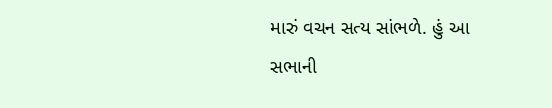મારું વચન સત્ય સાંભળે. હું આ સભાની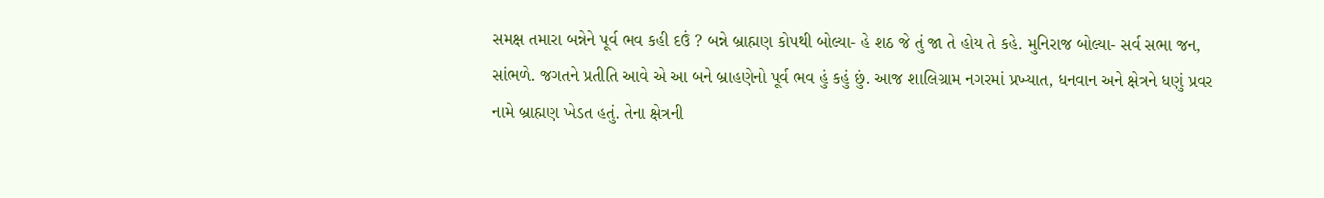સમક્ષ તમારા બન્નેને પૂર્વ ભવ કહી દઉં ? બન્ને બ્રાહ્મણ કોપથી બોલ્યા- હે શઠ જે તું જા તે હોય તે કહે. મુનિરાજ બોલ્યા- સર્વ સભા જન, સાંભળે. જગતને પ્રતીતિ આવે એ આ બને બ્રાહણેનો પૂર્વ ભવ હું કહું છું. આજ શાલિગ્રામ નગરમાં પ્રખ્યાત, ધનવાન અને ક્ષેત્રને ધણું પ્રવર નામે બ્રાહ્મણ ખેડત હતું. તેના ક્ષેત્રની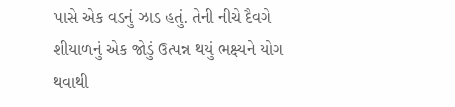પાસે એક વડનું ઝાડ હતું. તેની નીચે દૈવગે શીયાળનું એક જોડું ઉત્પન્ન થયું ભક્ષ્યને યોગ થવાથી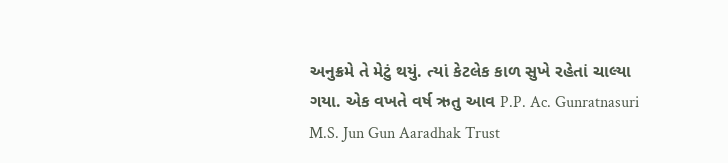અનુક્રમે તે મેટું થયું. ત્યાં કેટલેક કાળ સુખે રહેતાં ચાલ્યા ગયા. એક વખતે વર્ષ ઋતુ આવ P.P. Ac. Gunratnasuri M.S. Jun Gun Aaradhak Trust